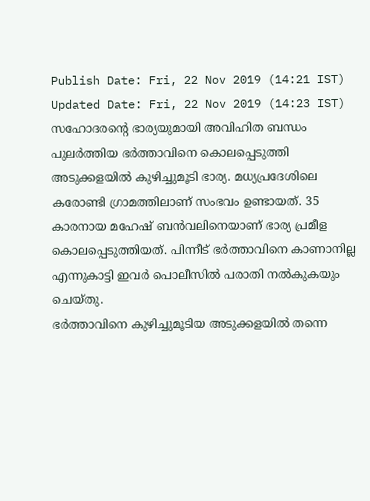Publish Date: Fri, 22 Nov 2019 (14:21 IST)
Updated Date: Fri, 22 Nov 2019 (14:23 IST)
സഹോദരന്റെ ഭാര്യയുമായി അവിഹിത ബന്ധം പുലർത്തിയ ഭർത്താവിനെ കൊലപ്പെടുത്തി അടുക്കളയിൽ കുഴിച്ചുമൂടി ഭാര്യ. മധ്യപ്രദേശിലെ കരോണ്ടി ഗ്രാമത്തിലാണ് സംഭവം ഉണ്ടായത്. 35 കാരനായ മഹേഷ് ബൻവലിനെയാണ് ഭാര്യ പ്രമീള കൊലപ്പെടുത്തിയത്. പിന്നീട് ഭർത്താവിനെ കാണാനില്ല എന്നുകാട്ടി ഇവർ പൊലീസിൽ പരാതി നൽകുകയും ചെയ്തു.
ഭർത്താവിനെ കുഴിച്ചുമൂടിയ അടുക്കളയിൽ തന്നെ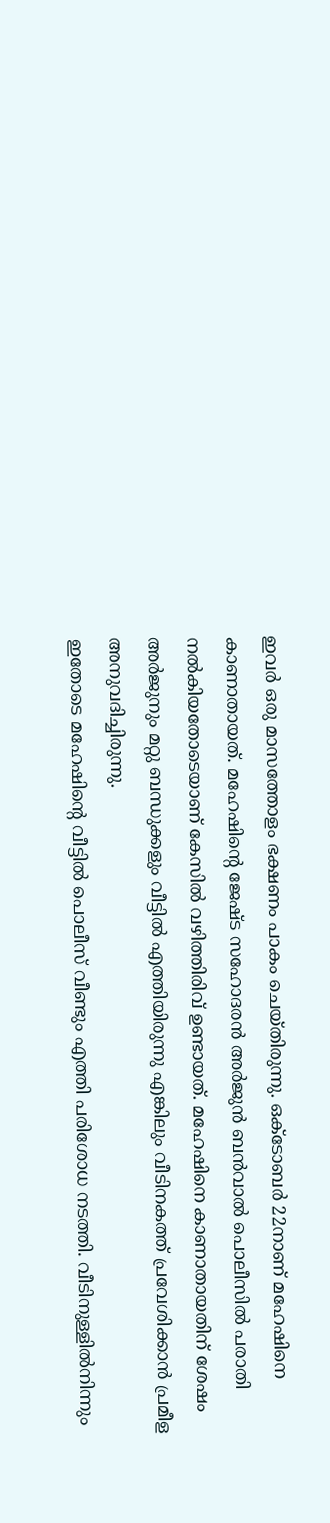ഇവർ ഒരു മാസത്തോളം ഭക്ഷണം പാകം ചെയ്തിരുന്നു. ഒക്ടോബർ 22നാണ് മഹേഷിനെ കാണാതായത്. മഹേഷിന്റെ ജേഷ്ട സഹോദരൻ അർജുൻ ബൻവാൽ പൊലീസിൽ പരാതി നൽകിയതോടെയാണ് കേസിൽ വഴിത്തിരിവ് ഉണ്ടായത്. മഹേഷിനെ കാണാതായതിന് ശേഷം അർജുനും മറ്റു ബന്ധുക്കളും വീട്ടിൽ എത്തിയിരുന്നു എങ്കിലും വീടിനകത്ത് പ്രവേശിക്കാൻ പ്രമീള അനുവദിച്ചിരുന്നു.
ഇതോടെ മഹേഷിന്റെ വീട്ടിൽ പൊലീസ് വീണ്ടും എത്തി പരിശോധ നടത്തി. വീടിനുള്ളിൽനിന്നും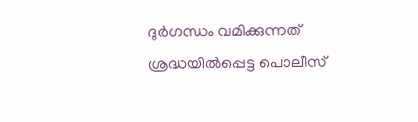ദുർഗന്ധം വമിക്കുന്നത് ശ്രദ്ധയിൽപ്പെട്ട പൊലീസ്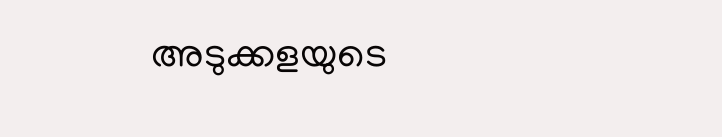അടുക്കളയുടെ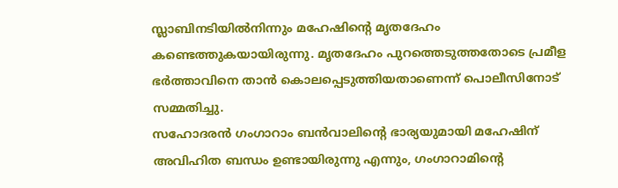സ്ലാബിനടിയിൽനിന്നും മഹേഷിന്റെ മൃതദേഹം കണ്ടെത്തുകയായിരുന്നു. മൃതദേഹം പുറത്തെടുത്തതോടെ പ്രമീള ഭർത്താവിനെ താൻ കൊലപ്പെടുത്തിയതാണെന്ന് പൊലീസിനോട് സമ്മതിച്ചു.
സഹോദരൻ ഗംഗാറാം ബൻവാലിന്റെ ഭാര്യയുമായി മഹേഷിന് അവിഹിത ബന്ധം ഉണ്ടായിരുന്നു എന്നും, ഗംഗാറാമിന്റെ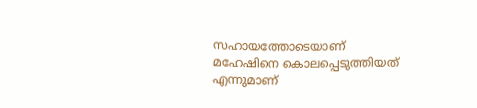സഹായത്തോടെയാണ് മഹേഷിനെ കൊലപ്പെടുത്തിയത് എന്നുമാണ്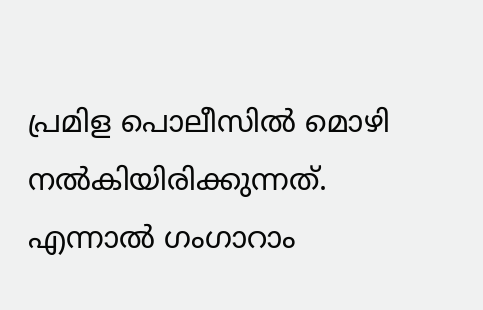പ്രമിള പൊലീസിൽ മൊഴി നൽകിയിരിക്കുന്നത്. എന്നാൽ ഗംഗാറാം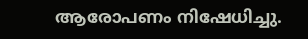ആരോപണം നിഷേധിച്ചു.